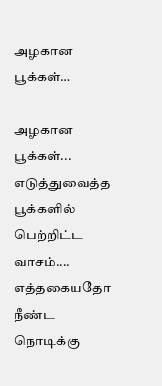அழகான பூக்கள்…

அழகான பூக்கள்... எடுத்துவைத்த பூக்களில் பெற்றிட்ட வாசம்.... எத்தகையதோ நீண்ட நொடிக்கு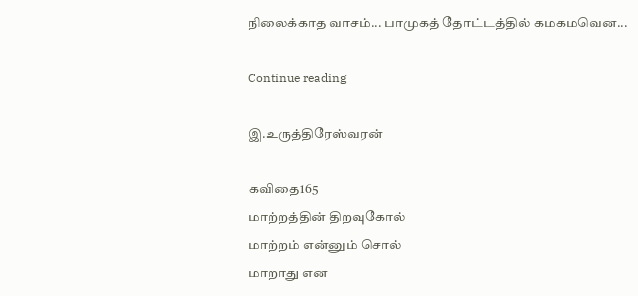நிலைக்காத வாசம்... பாமுகத் தோட்டத்தில் கமகமவென...

Continue reading

இ.உருத்திரேஸ்வரன்

கவிதை165
மாற்றத்தின் திறவுகோல்
மாற்றம் என்னும் சொல்
மாறாது என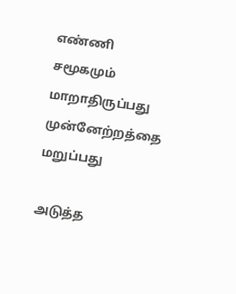எண்ணி
சமூகமும் மாறாதிருப்பது
முன்னேற்றத்தை மறுப்பது

அடுத்த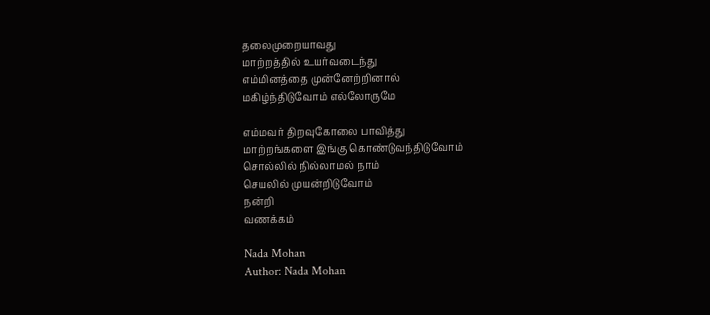தலைமுறையாவது
மாற்றத்தில் உயர்வடைந்து
எம்மினத்தை முன்னேற்றினால்
மகிழ்ந்திடுவோம் எல்லோருமே

எம்மவர் திறவுகோலை பாவித்து
மாற்றங்களை இங்கு கொண்டுவந்திடுவோம்
சொல்லில் நில்லாமல் நாம்
செயலில் முயன்றிடுவோம்
நன்றி
வணக்கம்

Nada Mohan
Author: Nada Mohan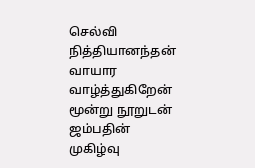செல்வி நித்தியானந்தன் வாயார வாழ்த்துகிறேன் மூன்று நூறுடன் ஜம்பதின் முகிழ்வு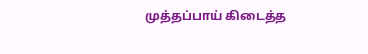முத்தப்பாய் கிடைத்த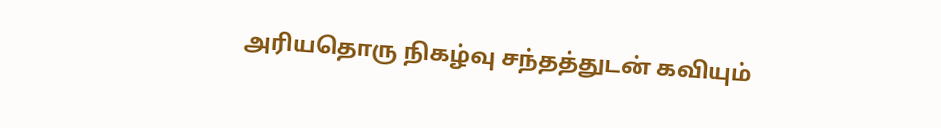அரியதொரு நிகழ்வு சந்தத்துடன் கவியும்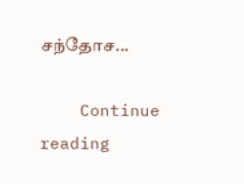சந்தோச...

    Continue reading